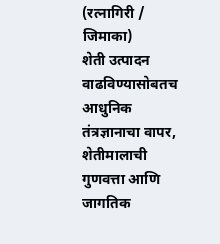(रत्नागिरी / जिमाका)
शेती उत्पादन वाढविण्यासोबतच आधुनिक तंत्रज्ञानाचा वापर, शेतीमालाची गुणवत्ता आणि जागतिक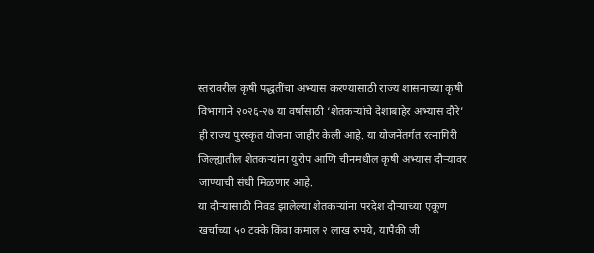स्तरावरील कृषी पद्धतींचा अभ्यास करण्यासाठी राज्य शासनाच्या कृषी विभागाने २०२६-२७ या वर्षासाठी ‘शेतकऱ्यांचे देशाबाहेर अभ्यास दौरे’ ही राज्य पुरस्कृत योजना जाहीर केली आहे. या योजनेंतर्गत रत्नागिरी जिल्ह्यातील शेतकऱ्यांना युरोप आणि चीनमधील कृषी अभ्यास दौऱ्यावर जाण्याची संधी मिळणार आहे.
या दौऱ्यासाठी निवड झालेल्या शेतकऱ्यांना परदेश दौऱ्याच्या एकूण खर्चाच्या ५० टक्के किंवा कमाल २ लाख रुपये, यापैकी जी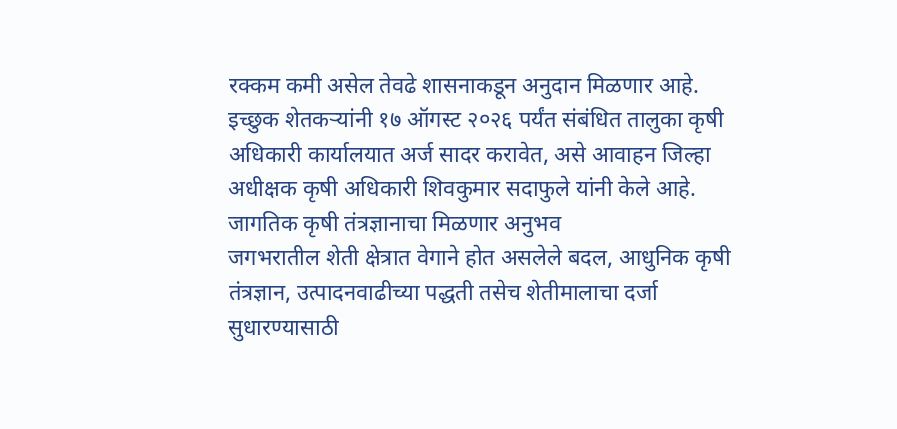रक्कम कमी असेल तेवढे शासनाकडून अनुदान मिळणार आहे. इच्छुक शेतकऱ्यांनी १७ ऑगस्ट २०२६ पर्यंत संबंधित तालुका कृषी अधिकारी कार्यालयात अर्ज सादर करावेत, असे आवाहन जिल्हा अधीक्षक कृषी अधिकारी शिवकुमार सदाफुले यांनी केले आहे.
जागतिक कृषी तंत्रज्ञानाचा मिळणार अनुभव
जगभरातील शेती क्षेत्रात वेगाने होत असलेले बदल, आधुनिक कृषी तंत्रज्ञान, उत्पादनवाढीच्या पद्धती तसेच शेतीमालाचा दर्जा सुधारण्यासाठी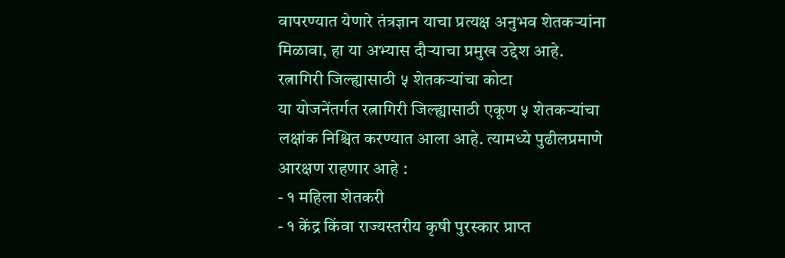वापरण्यात येणारे तंत्रज्ञान याचा प्रत्यक्ष अनुभव शेतकऱ्यांना मिळावा, हा या अभ्यास दौऱ्याचा प्रमुख उद्देश आहे.
रत्नागिरी जिल्ह्यासाठी ५ शेतकऱ्यांचा कोटा
या योजनेंतर्गत रत्नागिरी जिल्ह्यासाठी एकूण ५ शेतकऱ्यांचा लक्षांक निश्चित करण्यात आला आहे. त्यामध्ये पुढीलप्रमाणे आरक्षण राहणार आहे :
- १ महिला शेतकरी
- १ केंद्र किंवा राज्यस्तरीय कृषी पुरस्कार प्राप्त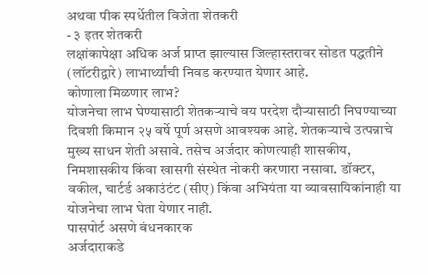अथवा पीक स्पर्धेतील विजेता शेतकरी
- ३ इतर शेतकरी
लक्षांकापेक्षा अधिक अर्ज प्राप्त झाल्यास जिल्हास्तरावर सोडत पद्धतीने (लॉटरीद्वारे) लाभार्थ्यांची निवड करण्यात येणार आहे.
कोणाला मिळणार लाभ?
योजनेचा लाभ घेण्यासाठी शेतकऱ्याचे वय परदेश दौऱ्यासाठी निघण्याच्या दिवशी किमान २५ वर्षे पूर्ण असणे आवश्यक आहे. शेतकऱ्याचे उत्पन्नाचे मुख्य साधन शेती असावे. तसेच अर्जदार कोणत्याही शासकीय, निमशासकीय किंवा खासगी संस्थेत नोकरी करणारा नसावा. डॉक्टर, वकील, चार्टर्ड अकाउंटंट (सीए) किंवा अभियंता या व्यावसायिकांनाही या योजनेचा लाभ घेता येणार नाही.
पासपोर्ट असणे बंधनकारक
अर्जदाराकडे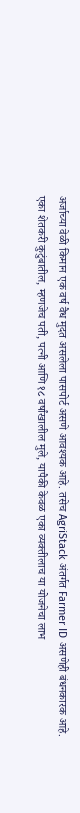अर्जाच्या वेळी किमान एक वर्ष वैध मुदत असलेला पासपोर्ट असणे आवश्यक आहे. तसेच AgriStack अंतर्गत Farmer ID असणेही बंधनकारक आहे.
एका शेतकरी कुटुंबातील, म्हणजेच पती, पत्नी आणि १८ वर्षांखालील मुले, यापैकी केवळ एका व्यक्तीलाच या योजनेचा लाभ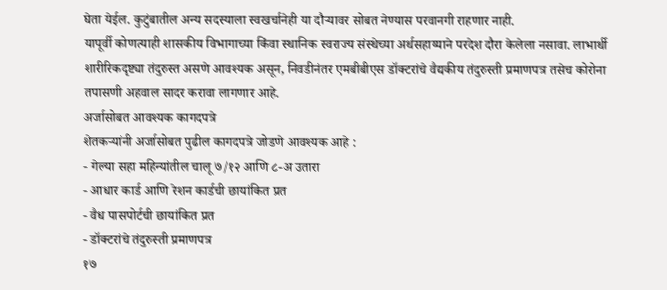घेता येईल. कुटुंबातील अन्य सदस्याला स्वखर्चानेही या दौऱ्यावर सोबत नेण्यास परवानगी राहणार नाही.
यापूर्वी कोणत्याही शासकीय विभागाच्या किंवा स्थानिक स्वराज्य संस्थेच्या अर्थसहाय्याने परदेश दौरा केलेला नसावा. लाभार्थी शारीरिकदृष्ट्या तंदुरुस्त असणे आवश्यक असून, निवडीनंतर एमबीबीएस डॉक्टरांचे वैद्यकीय तंदुरुस्ती प्रमाणपत्र तसेच कोरोना तपासणी अहवाल सादर करावा लागणार आहे.
अर्जासोबत आवश्यक कागदपत्रे
शेतकऱ्यांनी अर्जासोबत पुढील कागदपत्रे जोडणे आवश्यक आहे :
- गेल्या सहा महिन्यांतील चालू ७/१२ आणि ८-अ उतारा
- आधार कार्ड आणि रेशन कार्डची छायांकित प्रत
- वैध पासपोर्टची छायांकित प्रत
- डॉक्टरांचे तंदुरुस्ती प्रमाणपत्र
१७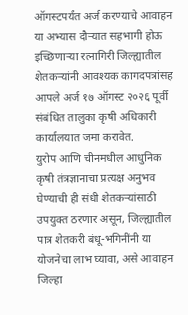ऑगस्टपर्यंत अर्ज करण्याचे आवाहन
या अभ्यास दौऱ्यात सहभागी होऊ इच्छिणाऱ्या रत्नागिरी जिल्ह्यातील शेतकऱ्यांनी आवश्यक कागदपत्रांसह आपले अर्ज १७ ऑगस्ट २०२६ पूर्वी संबंधित तालुका कृषी अधिकारी कार्यालयात जमा करावेत.
युरोप आणि चीनमधील आधुनिक कृषी तंत्रज्ञानाचा प्रत्यक्ष अनुभव घेण्याची ही संधी शेतकऱ्यांसाठी उपयुक्त ठरणार असून, जिल्ह्यातील पात्र शेतकरी बंधू-भगिनींनी या योजनेचा लाभ घ्यावा, असे आवाहन जिल्हा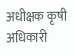अधीक्षक कृषी अधिकारी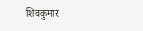शिवकुमार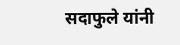सदाफुले यांनी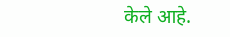केले आहे.